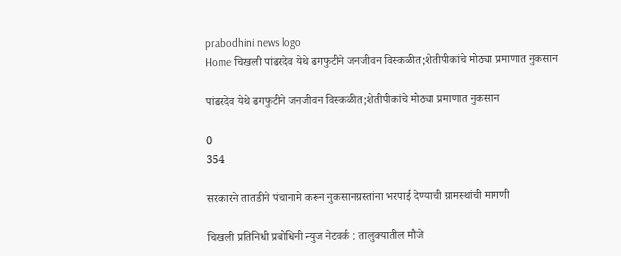prabodhini news logo
Home चिखली पांढरदेव येथे ढगफुटीने जनजीवन विस्कळीत;शेतीपीकांचे मोठ्या प्रमाणात नुकसान

पांढरदेव येथे ढगफुटीने जनजीवन विस्कळीत;शेतीपीकांचे मोठ्या प्रमाणात नुकसान

0
354

सरकारने तातडीने पंचानामे करून नुकसानग्रस्तांना भरपाई देण्याची ग्रामस्थांची मागणी

चिखली प्रतिनिधी प्रबोधिनी न्युज नेटवर्क : तालुक्यातील मौजे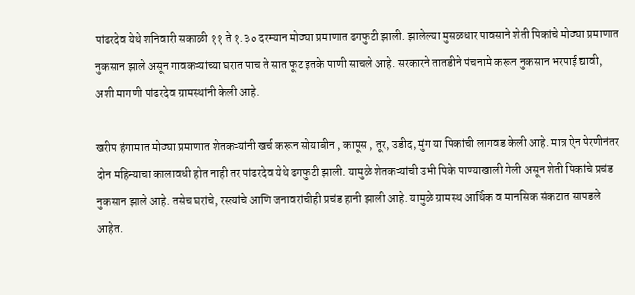पांढरदेव येथे शनिवारी सकाळी ११ ते १.३० दरम्यान मोठ्या प्रमाणात ढगफुटी झाली. झालेल्या मुसळधार पावसाने शेती पिकांचे मोठ्या प्रमाणात नुकसान झाले असून गावकऱ्यांच्या घरात पाच ते सात फूट इतके पाणी साचले आहे. सरकारने तातडीने पंचनामे करून नुकसान भरपाई द्यावी, अशी मागणी पांढरदेव ग्रामस्थांनी केली आहे.

खरीप हंगामात मोठ्या प्रमाणात शेतकऱ्यांनी खर्च करून सोयाबीन , कापूस , तूर, उडीद, मुंग या पिकांची लागवड केली आहे. मात्र ऐन पेरणीनंतर दोन महिन्याचा कालावधी होत नाही तर पांढरदेव येथे ढगफुटी झाली. यामुळे शेतकऱ्यांची उभी पिके पाण्याखाली गेली असून शेती पिकांचे प्रचंड नुकसान झाले आहे. तसेच घरांचे, रस्त्यांचे आणि जनावरांचीही प्रचंड हानी झाली आहे. यामुळे ग्रामस्थ आर्थिक व मानसिक संकटात सापडले आहेत.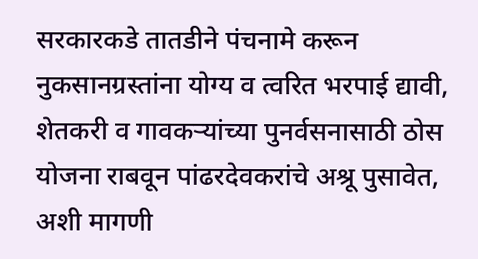सरकारकडे तातडीने पंचनामे करून नुकसानग्रस्तांना योग्य व त्वरित भरपाई द्यावी, शेतकरी व गावकऱ्यांच्या पुनर्वसनासाठी ठोस योजना राबवून पांढरदेवकरांचे अश्रू पुसावेत, अशी मागणी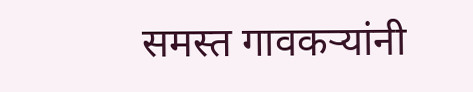समस्त गावकऱ्यांनी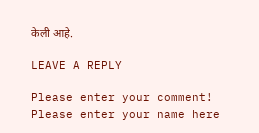केली आहे.

LEAVE A REPLY

Please enter your comment!
Please enter your name here